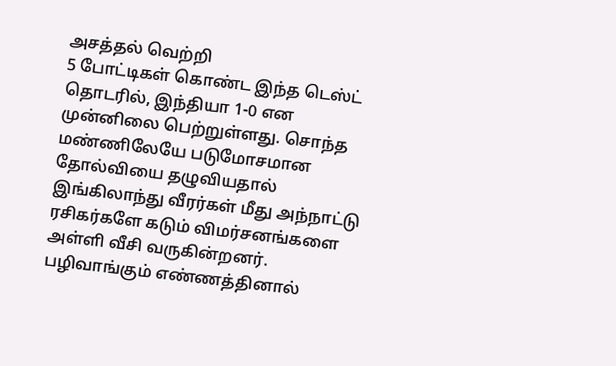அசத்தல் வெற்றி
5 போட்டிகள் கொண்ட இந்த டெஸ்ட் தொடரில், இந்தியா 1-0 என முன்னிலை பெற்றுள்ளது. சொந்த மண்ணிலேயே படுமோசமான தோல்வியை தழுவியதால் இங்கிலாந்து வீரர்கள் மீது அந்நாட்டு ரசிகர்களே கடும் விமர்சனங்களை அள்ளி வீசி வருகின்றனர். பழிவாங்கும் எண்ணத்தினால்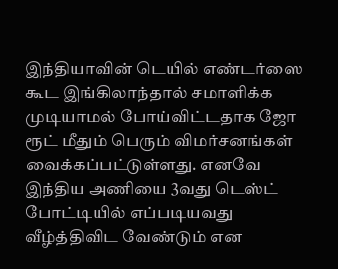இந்தியாவின் டெயில் எண்டர்ஸை கூட இங்கிலாந்தால் சமாளிக்க முடியாமல் போய்விட்டதாக ஜோ ரூட் மீதும் பெரும் விமர்சனங்கள் வைக்கப்பட்டுள்ளது. எனவே இந்திய அணியை 3வது டெஸ்ட் போட்டியில் எப்படியவது வீழ்த்திவிட வேண்டும் என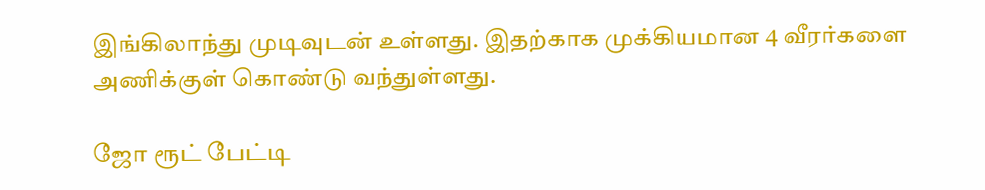இங்கிலாந்து முடிவுடன் உள்ளது. இதற்காக முக்கியமான 4 வீரர்களை அணிக்குள் கொண்டு வந்துள்ளது.

ஜோ ரூட் பேட்டி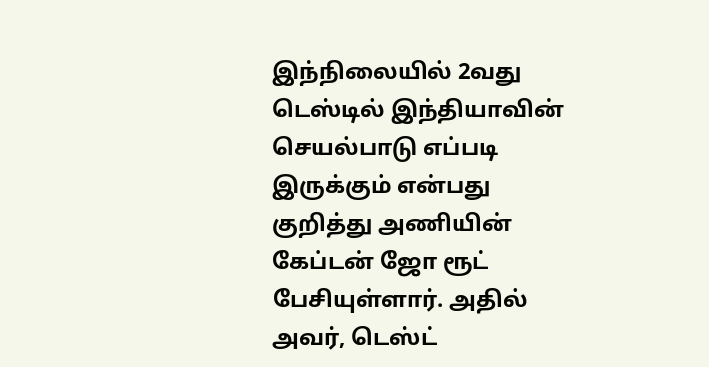இந்நிலையில் 2வது டெஸ்டில் இந்தியாவின் செயல்பாடு எப்படி இருக்கும் என்பது குறித்து அணியின் கேப்டன் ஜோ ரூட் பேசியுள்ளார். அதில் அவர், டெஸ்ட்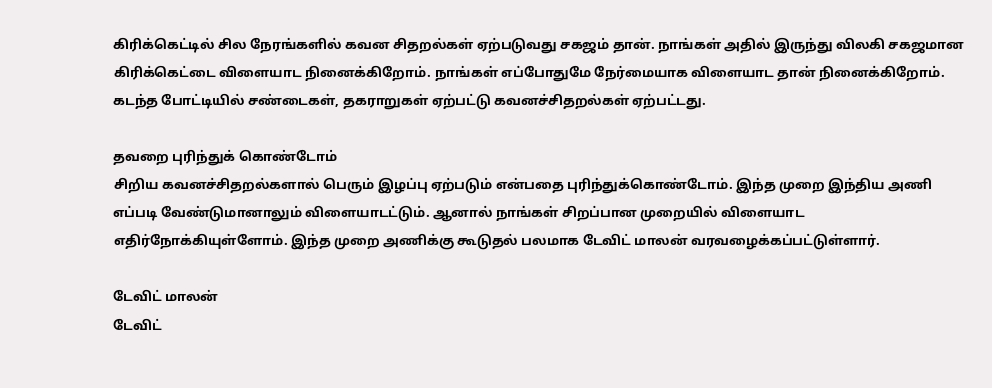கிரிக்கெட்டில் சில நேரங்களில் கவன சிதறல்கள் ஏற்படுவது சகஜம் தான். நாங்கள் அதில் இருந்து விலகி சகஜமான கிரிக்கெட்டை விளையாட நினைக்கிறோம். நாங்கள் எப்போதுமே நேர்மையாக விளையாட தான் நினைக்கிறோம். கடந்த போட்டியில் சண்டைகள், தகராறுகள் ஏற்பட்டு கவனச்சிதறல்கள் ஏற்பட்டது.

தவறை புரிந்துக் கொண்டோம்
சிறிய கவனச்சிதறல்களால் பெரும் இழப்பு ஏற்படும் என்பதை புரிந்துக்கொண்டோம். இந்த முறை இந்திய அணி எப்படி வேண்டுமானாலும் விளையாடட்டும். ஆனால் நாங்கள் சிறப்பான முறையில் விளையாட எதிர்நோக்கியுள்ளோம். இந்த முறை அணிக்கு கூடுதல் பலமாக டேவிட் மாலன் வரவழைக்கப்பட்டுள்ளார்.

டேவிட் மாலன்
டேவிட்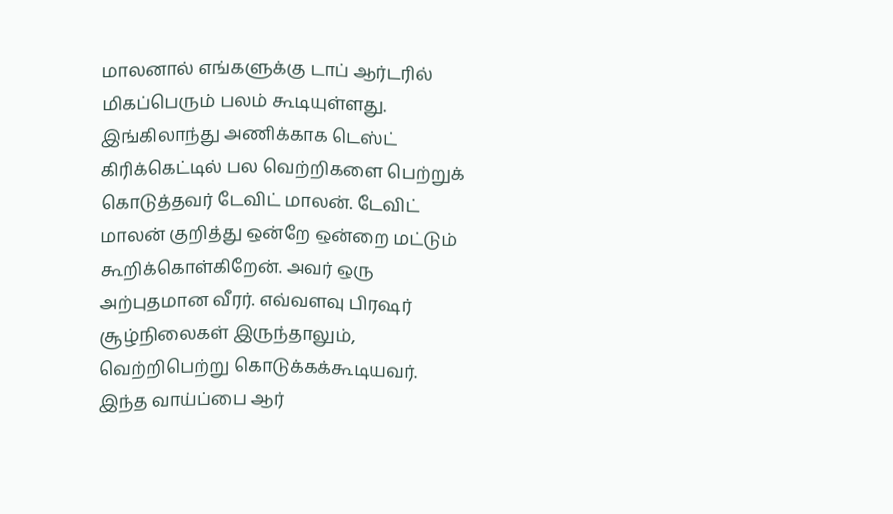மாலனால் எங்களுக்கு டாப் ஆர்டரில் மிகப்பெரும் பலம் கூடியுள்ளது. இங்கிலாந்து அணிக்காக டெஸ்ட் கிரிக்கெட்டில் பல வெற்றிகளை பெற்றுக் கொடுத்தவர் டேவிட் மாலன். டேவிட் மாலன் குறித்து ஒன்றே ஒன்றை மட்டும் கூறிக்கொள்கிறேன். அவர் ஒரு அற்புதமான வீரர். எவ்வளவு பிரஷர் சூழ்நிலைகள் இருந்தாலும், வெற்றிபெற்று கொடுக்கக்கூடியவர். இந்த வாய்ப்பை ஆர்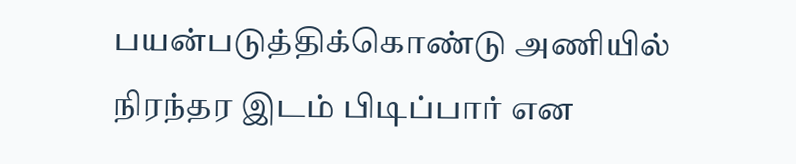பயன்படுத்திக்கொண்டு அணியில் நிரந்தர இடம் பிடிப்பார் என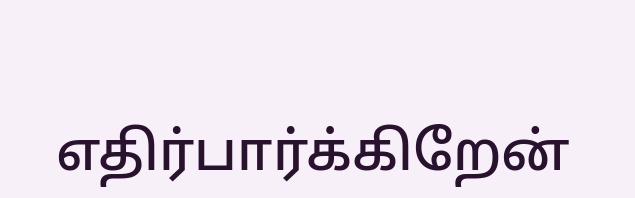எதிர்பார்க்கிறேன்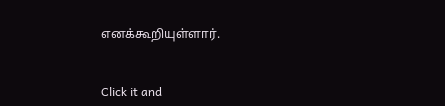எனக்கூறியுள்ளார்.


Click it and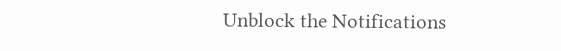Unblock the Notifications